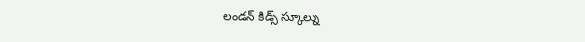లండన్ కిడ్స్ స్కూల్ను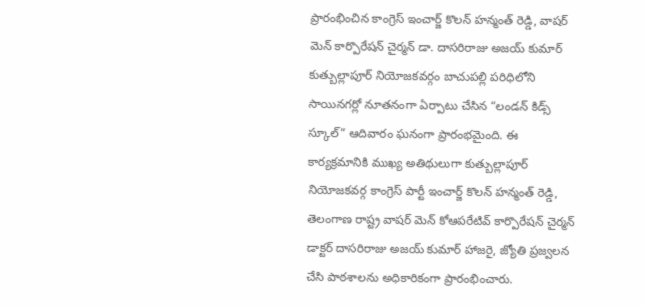ప్రారంభించిన కాంగ్రెస్ ఇంచార్జ్ కొలన్ హన్మంత్ రెడ్డి, వాషర్ మెన్ కార్పొరేషన్ చైర్మన్ డా. దాసరిరాజు అజయ్ కుమార్
కుత్బుల్లాపూర్ నియోజకవర్గం బాచుపల్లి పరిధిలోని సాయినగర్లో నూతనంగా ఏర్పాటు చేసిన “లండన్ కిడ్స్ స్కూల్” ఆదివారం ఘనంగా ప్రారంభమైంది. ఈ కార్యక్రమానికి ముఖ్య అతిథులుగా కుత్బుల్లాపూర్ నియోజకవర్గ కాంగ్రెస్ పార్టీ ఇంచార్జ్ కొలన్ హన్మంత్ రెడ్డి, తెలంగాణ రాష్ట్ర వాషర్ మెన్ కోఆపరేటివ్ కార్పొరేషన్ చైర్మన్ డాక్టర్ దాసరిరాజు అజయ్ కుమార్ హాజరై, జ్యోతి ప్రజ్వలన చేసి పాఠశాలను అధికారికంగా ప్రారంభించారు.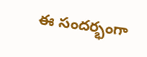ఈ సందర్భంగా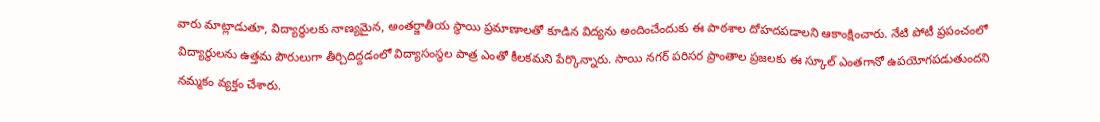వారు మాట్లాడుతూ, విద్యార్థులకు నాణ్యమైన, అంతర్జాతీయ స్థాయి ప్రమాణాలతో కూడిన విద్యను అందించేందుకు ఈ పాఠశాల దోహదపడాలని ఆకాంక్షించారు. నేటి పోటీ ప్రపంచంలో విద్యార్థులను ఉత్తమ పౌరులుగా తీర్చిదిద్దడంలో విద్యాసంస్థల పాత్ర ఎంతో కీలకమని పేర్కొన్నారు. సాయి నగర్ పరిసర ప్రాంతాల ప్రజలకు ఈ స్కూల్ ఎంతగానో ఉపయోగపడుతుందని నమ్మకం వ్యక్తం చేశారు.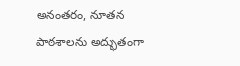అనంతరం, నూతన పాఠశాలను అద్భుతంగా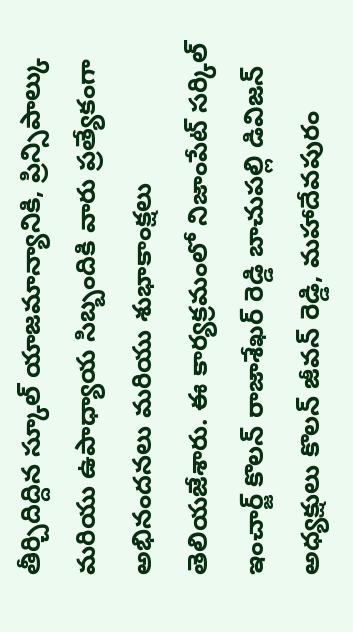తీర్చిదిద్దిన స్కూల్ యాజమాన్యానికి, ప్రిన్సిపాల్కు మరియు ఉపాధ్యాయ సిబ్బందికి వారు ప్రత్యేకంగా అభినందనలు మరియు శుభాకాంక్షలు తెలియజేశారు. ఈ కార్యక్రమంలో నిజాంపేట్ సర్కిల్ ఇంచార్జ్ కొలన్ రాజాశేఖర్ రెడ్డి బాచుపల్లి డివిజన్ అధ్యక్షులు కొలన్ జీవన్ రెడ్డి, మహాదేవపురం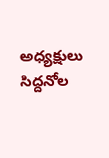అధ్యక్షులు సిద్దనోల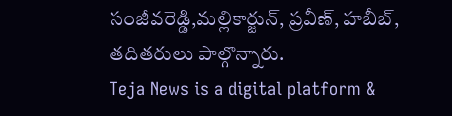సంజీవరెడ్డి,మల్లికార్జున్, ప్రవీణ్, హబీబ్, తదితరులు పాల్గొన్నారు.
Teja News is a digital platform &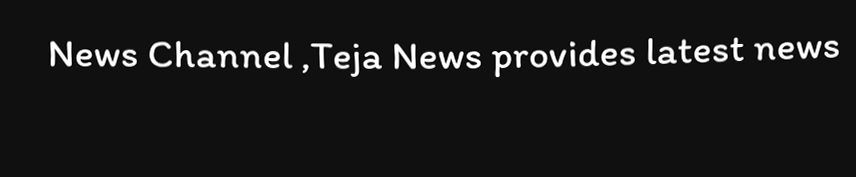News Channel ,Teja News provides latest news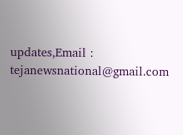updates,Email : tejanewsnational@gmail.com